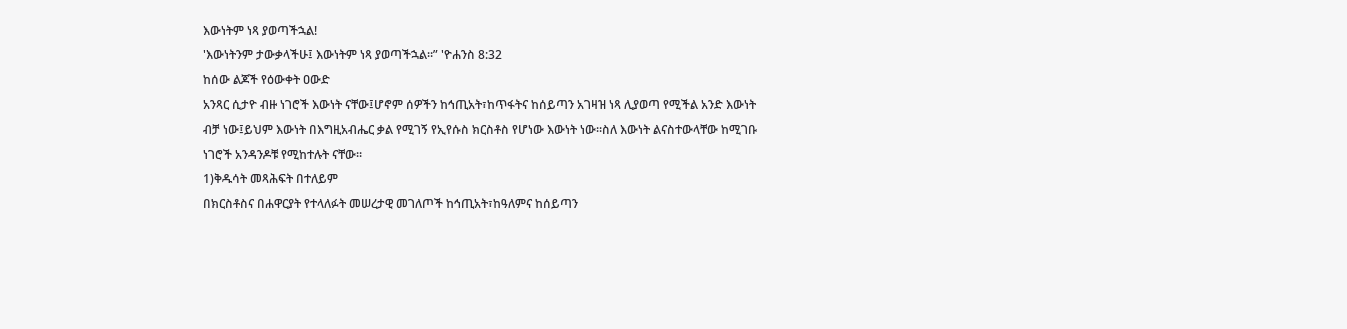እውነትም ነጻ ያወጣችኋል!
'እውነትንም ታውቃላችሁ፤ እውነትም ነጻ ያወጣችኋል።” 'ዮሐንስ 8:32
ከሰው ልጆች የዕውቀት ዐውድ
አንጻር ሲታዮ ብዙ ነገሮች እውነት ናቸው፤ሆኖም ሰዎችን ከኅጢአት፣ከጥፋትና ከሰይጣን አገዛዝ ነጻ ሊያወጣ የሚችል አንድ እውነት
ብቻ ነው፤ይህም እውነት በእግዚአብሔር ቃል የሚገኝ የኢየሱስ ክርስቶስ የሆነው እውነት ነው።ስለ እውነት ልናስተውላቸው ከሚገቡ
ነገሮች አንዳንዶቹ የሚከተሉት ናቸው።
1)ቅዱሳት መጻሕፍት በተለይም
በክርስቶስና በሐዋርያት የተላለፉት መሠረታዊ መገለጦች ከኅጢአት፣ከዓለምና ከሰይጣን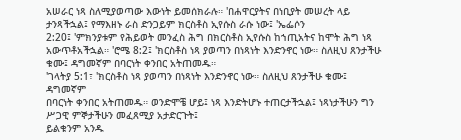አሠራር ነጻ ስለሚያወጣው እውነት ይመሰክራሉ። 'በሐዋርያትና በነቢያት መሠረት ላይ ታንጻችኋል፤ የማእዘኑ ራስ ድንጋይም ክርስቶስ ኢየሱስ ራሱ ነው፤ 'ኤፌሶን
2:20፤ 'ምክንያቱም የሕይወት መንፈስ ሕግ በክርስቶስ ኢየሱስ ከኀጢአትና ከሞት ሕግ ነጻ አውጥቶአችኋል። 'ሮሜ 8:2፤ 'ክርስቶስ ነጻ ያወጣን በነጻነት እንድንኖር ነው። ስለዚህ ጸንታችሁ ቁሙ፤ ዳግመኛም በባርነት ቀንበር አትጠመዱ።
'ገላትያ 5:1፣ 'ክርስቶስ ነጻ ያወጣን በነጻነት እንድንኖር ነው። ስለዚህ ጸንታችሁ ቁሙ፤ ዳግመኛም
በባርነት ቀንበር አትጠመዱ። ወንድሞቼ ሆይ፤ ነጻ እንድትሆኑ ተጠርታችኋል፤ ነጻነታችሁን ግን ሥጋዊ ምኞታችሁን መፈጸሚያ አታድርጉት፤
ይልቁንም አንዱ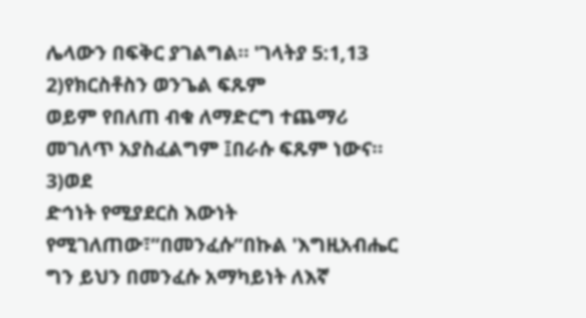ሌላውን በፍቅር ያገልግል። 'ገላትያ 5:1,13
2)የክርስቶስን ወንጌል ፍጹም
ወይም የበለጠ ብቁ ለማድርግ ተጨማሪ መገለጥ አያስፈልግም ፤በራሱ ፍጹም ነውና።
3)ወደ
ድኅነት የሚያደርስ እውነት የሚገለጠው፣”በመንፈሱ”በኩል 'እግዚአብሔር ግን ይህን በመንፈሱ አማካይነት ለእኛ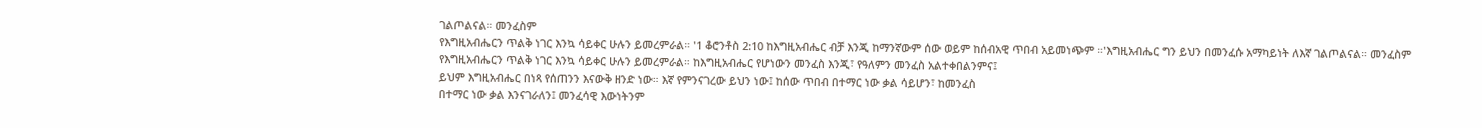ገልጦልናል። መንፈስም
የእግዚአብሔርን ጥልቅ ነገር እንኳ ሳይቀር ሁሉን ይመረምራል። '1 ቆሮንቶስ 2:10 ከእግዚአብሔር ብቻ እንጂ ከማንኛውም ሰው ወይም ከሰብአዊ ጥበብ አይመነጭም ።'እግዚአብሔር ግን ይህን በመንፈሱ አማካይነት ለእኛ ገልጦልናል። መንፈስም
የእግዚአብሔርን ጥልቅ ነገር እንኳ ሳይቀር ሁሉን ይመረምራል። ከእግዚአብሔር የሆነውን መንፈስ እንጂ፣ የዓለምን መንፈስ አልተቀበልንምና፤
ይህም እግዚአብሔር በነጻ የሰጠንን እናውቅ ዘንድ ነው። እኛ የምንናገረው ይህን ነው፤ ከሰው ጥበብ በተማር ነው ቃል ሳይሆን፣ ከመንፈስ
በተማር ነው ቃል እንናገራለን፤ መንፈሳዊ እውነትንም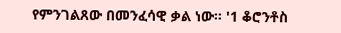የምንገልጸው በመንፈሳዊ ቃል ነው። '1 ቆሮንቶስ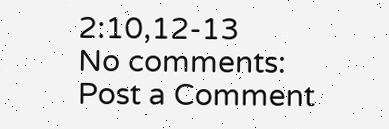2:10,12-13
No comments:
Post a Comment